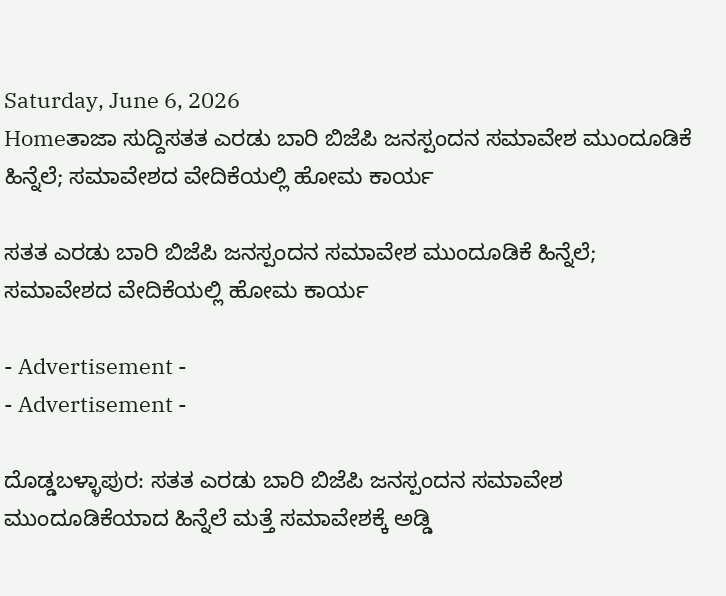Saturday, June 6, 2026
Homeತಾಜಾ ಸುದ್ದಿಸತತ ಎರಡು ಬಾರಿ ಬಿಜೆಪಿ ಜನಸ್ಪಂದನ ಸಮಾವೇಶ ಮುಂದೂಡಿಕೆ ಹಿನ್ನೆಲೆ; ಸಮಾವೇಶದ ವೇದಿಕೆಯಲ್ಲಿ ಹೋಮ ಕಾರ್ಯ

ಸತತ ಎರಡು ಬಾರಿ ಬಿಜೆಪಿ ಜನಸ್ಪಂದನ ಸಮಾವೇಶ ಮುಂದೂಡಿಕೆ ಹಿನ್ನೆಲೆ; ಸಮಾವೇಶದ ವೇದಿಕೆಯಲ್ಲಿ ಹೋಮ ಕಾರ್ಯ

- Advertisement -
- Advertisement -

ದೊಡ್ಡಬಳ್ಳಾಪುರ: ಸತತ ಎರಡು ಬಾರಿ ಬಿಜೆಪಿ ಜನಸ್ಪಂದನ ಸಮಾವೇಶ ಮುಂದೂಡಿಕೆಯಾದ ಹಿನ್ನೆಲೆ ಮತ್ತೆ ಸಮಾವೇಶಕ್ಕೆ ಅಡ್ಡಿ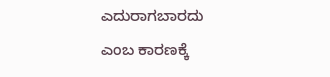ಎದುರಾಗಬಾರದು ಎಂಬ ಕಾರಣಕ್ಕೆ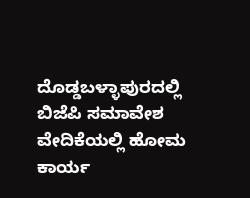ದೊಡ್ಡಬಳ್ಳಾಪುರದಲ್ಲಿ ಬಿಜೆಪಿ ಸಮಾವೇಶ ವೇದಿಕೆಯಲ್ಲಿ ಹೋಮ ಕಾರ್ಯ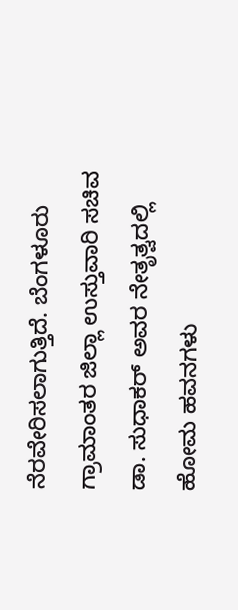ನೆರವೇರಿಸಲಾಗುತ್ತಿದೆ. ಬೆಂಗಳೂರು ಗ್ರಾಮಾಂತರ ಜಿಲ್ಲಾ ಉಸ್ತುವಾರಿ ಸಚಿವ ಡಾ. ಸುಧಾಕರ್ ಅವರ ನೇತೃತ್ವದಲ್ಲಿ ಹೋಮ ಹವನಗಳು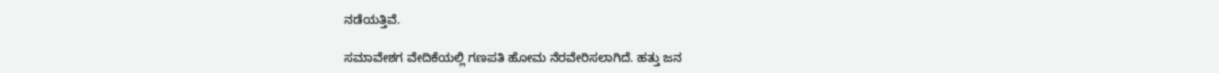ನಡೆಯತ್ತಿವೆ.

ಸಮಾವೇಶಗ ವೇದಿಕೆಯಲ್ಲಿ ಗಣಪತಿ ಹೋಮ ನೆರವೇರಿಸಲಾಗಿದೆ. ಹತ್ತು ಜನ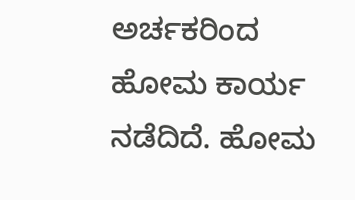ಅರ್ಚಕರಿಂದ ಹೋಮ ಕಾರ್ಯ ನಡೆದಿದೆ. ಹೋಮ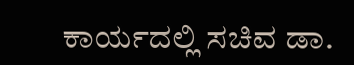ಕಾರ್ಯದಲ್ಲಿ ಸಚಿವ ಡಾ.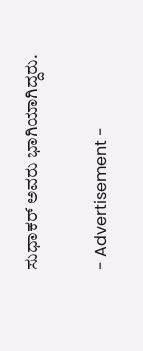ಸುಧಾಕರ್ ಅವರು ಭಾಗಿಯಾಗಿದ್ದರು.

- Advertisement -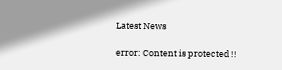Latest News

error: Content is protected !!